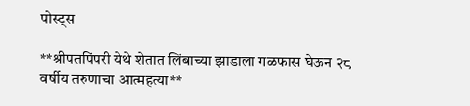पोस्ट्स

**श्रीपतपिंपरी येथे शेतात लिंबाच्या झाडाला गळफास घेऊन २८ वर्षीय तरुणाचा आत्महत्या**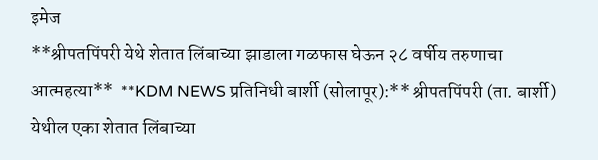इमेज
**श्रीपतपिंपरी येथे शेतात लिंबाच्या झाडाला गळफास घेऊन २८ वर्षीय तरुणाचा आत्महत्या**  **KDM NEWS प्रतिनिधी बार्शी (सोलापूर):** श्रीपतपिंपरी (ता. बार्शी) येथील एका शेतात लिंबाच्या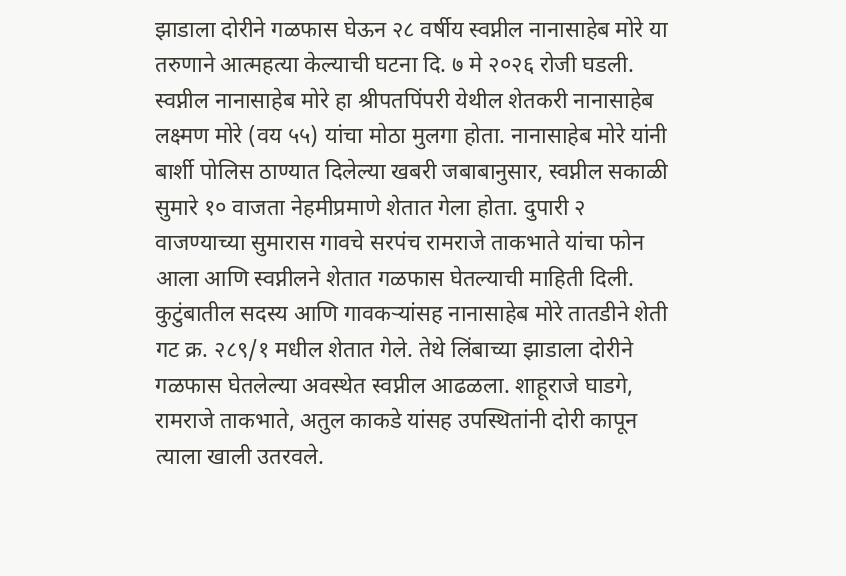झाडाला दोरीने गळफास घेऊन २८ वर्षीय स्वप्नील नानासाहेब मोरे या तरुणाने आत्महत्या केल्याची घटना दि. ७ मे २०२६ रोजी घडली. स्वप्नील नानासाहेब मोरे हा श्रीपतपिंपरी येथील शेतकरी नानासाहेब लक्ष्मण मोरे (वय ५५) यांचा मोठा मुलगा होता. नानासाहेब मोरे यांनी बार्शी पोलिस ठाण्यात दिलेल्या खबरी जबाबानुसार, स्वप्नील सकाळी सुमारे १० वाजता नेहमीप्रमाणे शेतात गेला होता. दुपारी २ वाजण्याच्या सुमारास गावचे सरपंच रामराजे ताकभाते यांचा फोन आला आणि स्वप्नीलने शेतात गळफास घेतल्याची माहिती दिली. कुटुंबातील सदस्य आणि गावकऱ्यांसह नानासाहेब मोरे तातडीने शेती गट क्र. २८९/१ मधील शेतात गेले. तेथे लिंबाच्या झाडाला दोरीने गळफास घेतलेल्या अवस्थेत स्वप्नील आढळला. शाहूराजे घाडगे, रामराजे ताकभाते, अतुल काकडे यांसह उपस्थितांनी दोरी कापून त्याला खाली उतरवले.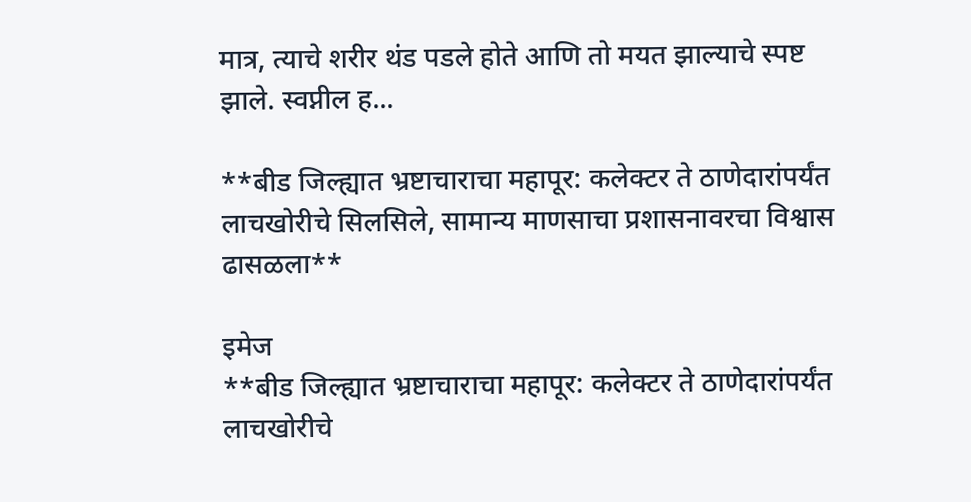मात्र, त्याचे शरीर थंड पडले होते आणि तो मयत झाल्याचे स्पष्ट झाले. स्वप्नील ह...

**बीड जिल्ह्यात भ्रष्टाचाराचा महापूर: कलेक्टर ते ठाणेदारांपर्यंत लाचखोरीचे सिलसिले, सामान्य माणसाचा प्रशासनावरचा विश्वास ढासळला**

इमेज
**बीड जिल्ह्यात भ्रष्टाचाराचा महापूर: कलेक्टर ते ठाणेदारांपर्यंत लाचखोरीचे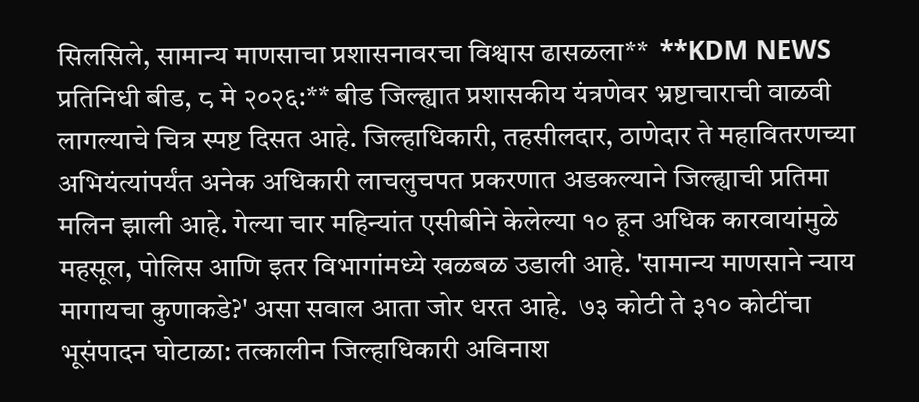सिलसिले, सामान्य माणसाचा प्रशासनावरचा विश्वास ढासळला**  **KDM NEWS प्रतिनिधी बीड, ८ मे २०२६:** बीड जिल्ह्यात प्रशासकीय यंत्रणेवर भ्रष्टाचाराची वाळवी लागल्याचे चित्र स्पष्ट दिसत आहे. जिल्हाधिकारी, तहसीलदार, ठाणेदार ते महावितरणच्या अभियंत्यांपर्यंत अनेक अधिकारी लाचलुचपत प्रकरणात अडकल्याने जिल्ह्याची प्रतिमा मलिन झाली आहे. गेल्या चार महिन्यांत एसीबीने केलेल्या १० हून अधिक कारवायांमुळे महसूल, पोलिस आणि इतर विभागांमध्ये खळबळ उडाली आहे. 'सामान्य माणसाने न्याय मागायचा कुणाकडे?' असा सवाल आता जोर धरत आहे.  ७३ कोटी ते ३१० कोटींचा भूसंपादन घोटाळा: तत्कालीन जिल्हाधिकारी अविनाश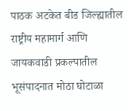पाठक अटकेत बीड जिल्ह्यातील राष्ट्रीय महामार्ग आणि जायकवाडी प्रकल्पातील भूसंपादनात मोठा घोटाळा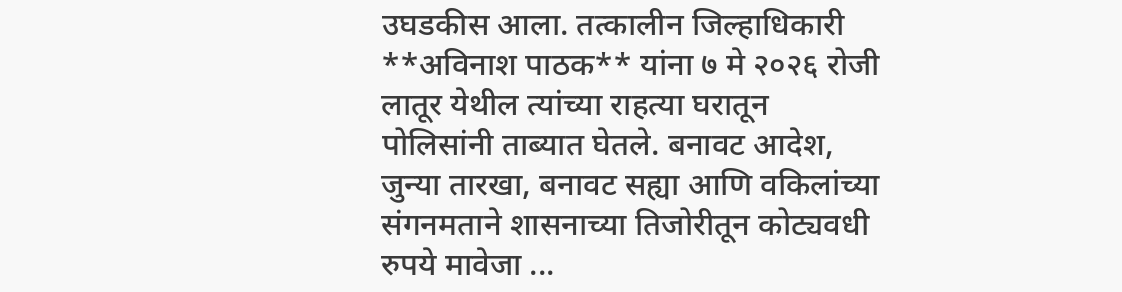उघडकीस आला. तत्कालीन जिल्हाधिकारी **अविनाश पाठक** यांना ७ मे २०२६ रोजी लातूर येथील त्यांच्या राहत्या घरातून पोलिसांनी ताब्यात घेतले. बनावट आदेश, जुन्या तारखा, बनावट सह्या आणि वकिलांच्या संगनमताने शासनाच्या तिजोरीतून कोट्यवधी रुपये मावेजा ...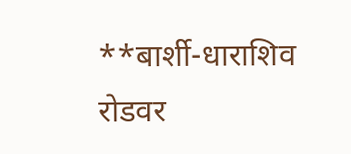**बार्शी-धाराशिव रोडवर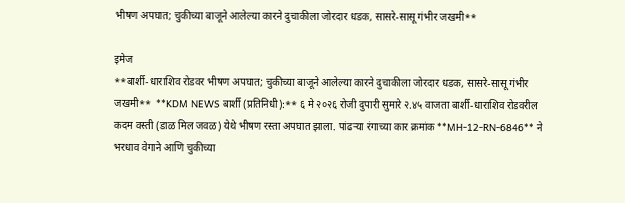भीषण अपघात; चुकीच्या बाजूने आलेल्या कारने दुचाकीला जोरदार धडक, सासरे-सासू गंभीर जखमी**

इमेज
**बार्शी-धाराशिव रोडवर भीषण अपघात; चुकीच्या बाजूने आलेल्या कारने दुचाकीला जोरदार धडक, सासरे-सासू गंभीर जखमी**  **KDM NEWS बार्शी (प्रतिनिधी):** ६ मे २०२६ रोजी दुपारी सुमारे २.४५ वाजता बार्शी-धाराशिव रोडवरील कदम वस्ती (डाळ मिल जवळ) येथे भीषण रस्ता अपघात झाला. पांढऱ्या रंगाच्या कार क्रमांक **MH-12-RN-6846** ने भरधाव वेगाने आणि चुकीच्या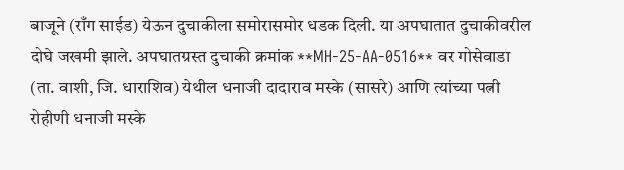बाजूने (राँग साईड) येऊन दुचाकीला समोरासमोर धडक दिली. या अपघातात दुचाकीवरील दोघे जखमी झाले. अपघातग्रस्त दुचाकी क्रमांक **MH-25-AA-0516** वर गोसेवाडा (ता. वाशी, जि. धाराशिव) येथील धनाजी दादाराव मस्के (सासरे) आणि त्यांच्या पत्नी रोहीणी धनाजी मस्के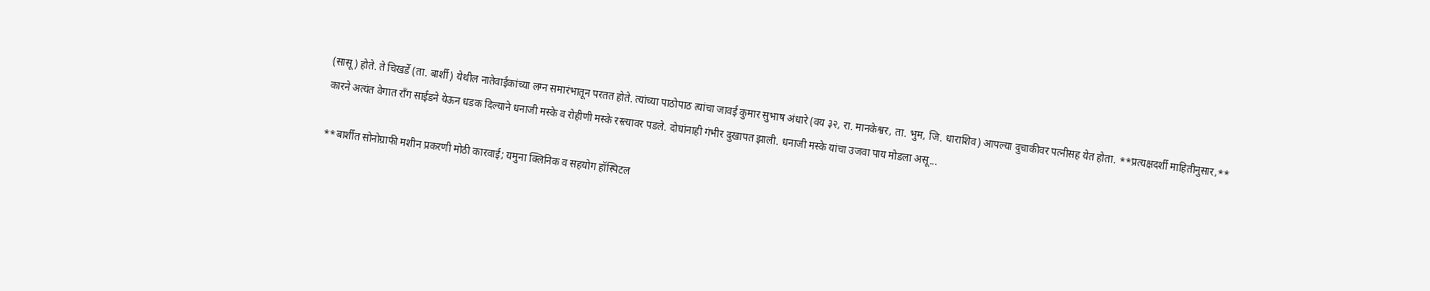(सासू) होते. ते चिखर्डे (ता. बार्शी) येथील नातेवाईकांच्या लग्न समारंभातून परतत होते. त्यांच्या पाठोपाठ त्यांचा जावई कुमार सुभाष अंधारे (वय ३२, रा. मानकेश्वर, ता. भुम, जि. धाराशिव) आपल्या दुचाकीवर पत्नीसह येत होता. **प्रत्यक्षदर्शी माहितीनुसार,** कारने अत्यंत वेगात राँग साईडने येऊन धडक दिल्याने धनाजी मस्के व रोहीणी मस्के रस्त्यावर पडले. दोघांनाही गंभीर दुखापत झाली. धनाजी मस्के यांचा उजवा पाय मोडला असू...

**बार्शीत सोनोग्राफी मशीन प्रकरणी मोठी कारवाई; यमुना क्लिनिक व सहयोग हॉस्पिटल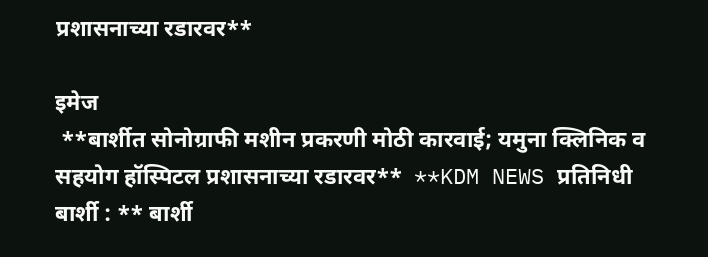प्रशासनाच्या रडारवर**

इमेज
 **बार्शीत सोनोग्राफी मशीन प्रकरणी मोठी कारवाई; यमुना क्लिनिक व सहयोग हॉस्पिटल प्रशासनाच्या रडारवर**  **KDM NEWS प्रतिनिधी बार्शी : ** बार्शी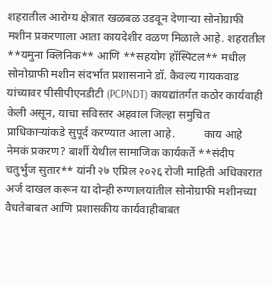शहरातील आरोग्य क्षेत्रात खळबळ उडवून देणाऱ्या सोनोग्राफी मशीन प्रकरणाला आता कायदेशीर वळण मिळाले आहे. शहरातील **यमुना क्लिनिक** आणि **सहयोग हॉस्पिटल** मधील सोनोग्राफी मशीन संदर्भात प्रशासनाने डॉ. कैवल्य गायकवाड यांच्यावर पीसीपीएनडीटी (PCPNDT) कायद्यांतर्गत कठोर कार्यवाही केली असून, याचा सविस्तर अहवाल जिल्हा समुचित प्राधिकाऱ्यांकडे सुपूर्द करण्यात आला आहे.          काय आहे नेमकं प्रकरण? बार्शी येथील सामाजिक कार्यकर्ते **संदीप चतुर्भुज सुतार** यांनी २७ एप्रिल २०२६ रोजी माहिती अधिकारात अर्ज दाखल करून या दोन्ही रुग्णालयांतील सोनोग्राफी मशीनच्या वैधतेबाबत आणि प्रशासकीय कार्यवाहीबाबत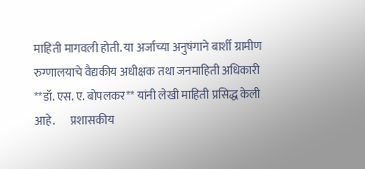माहिती मागवली होती. या अर्जाच्या अनुषंगाने बार्शी ग्रामीण रुग्णालयाचे वैद्यकीय अधीक्षक तथा जनमाहिती अधिकारी **डॉ. एस. ए. बोपलकर** यांनी लेखी माहिती प्रसिद्ध केली आहे.       प्रशासकीय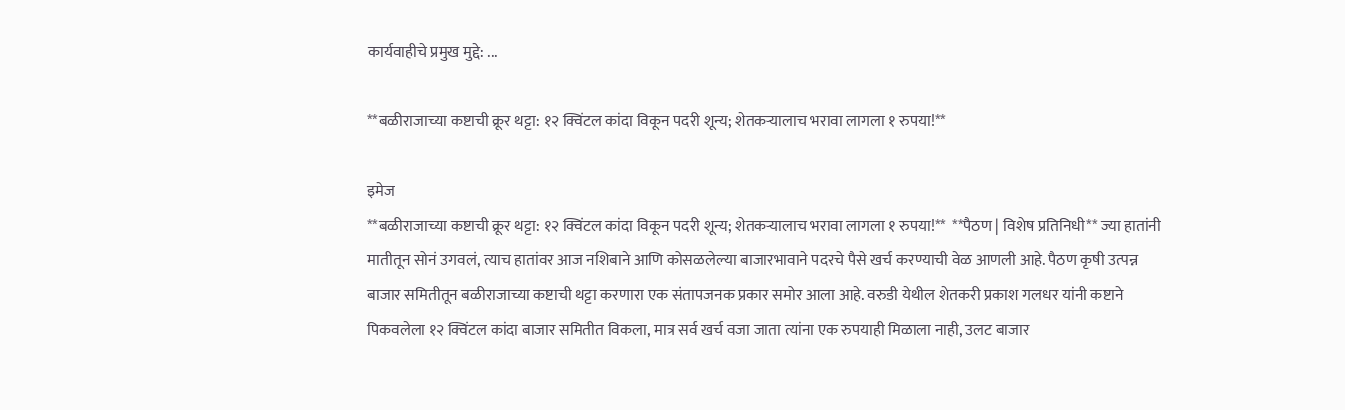कार्यवाहीचे प्रमुख मुद्दे: ...

**बळीराजाच्या कष्टाची क्रूर थट्टा: १२ क्विंटल कांदा विकून पदरी शून्य; शेतकऱ्यालाच भरावा लागला १ रुपया!**

इमेज
**बळीराजाच्या कष्टाची क्रूर थट्टा: १२ क्विंटल कांदा विकून पदरी शून्य; शेतकऱ्यालाच भरावा लागला १ रुपया!**  **पैठण | विशेष प्रतिनिधी** ज्या हातांनी मातीतून सोनं उगवलं, त्याच हातांवर आज नशिबाने आणि कोसळलेल्या बाजारभावाने पदरचे पैसे खर्च करण्याची वेळ आणली आहे. पैठण कृषी उत्पन्न बाजार समितीतून बळीराजाच्या कष्टाची थट्टा करणारा एक संतापजनक प्रकार समोर आला आहे. वरुडी येथील शेतकरी प्रकाश गलधर यांनी कष्टाने पिकवलेला १२ क्विंटल कांदा बाजार समितीत विकला, मात्र सर्व खर्च वजा जाता त्यांना एक रुपयाही मिळाला नाही, उलट बाजार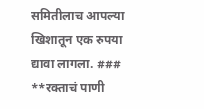समितीलाच आपल्या खिशातून एक रुपया द्यावा लागला. ### **रक्ताचं पाणी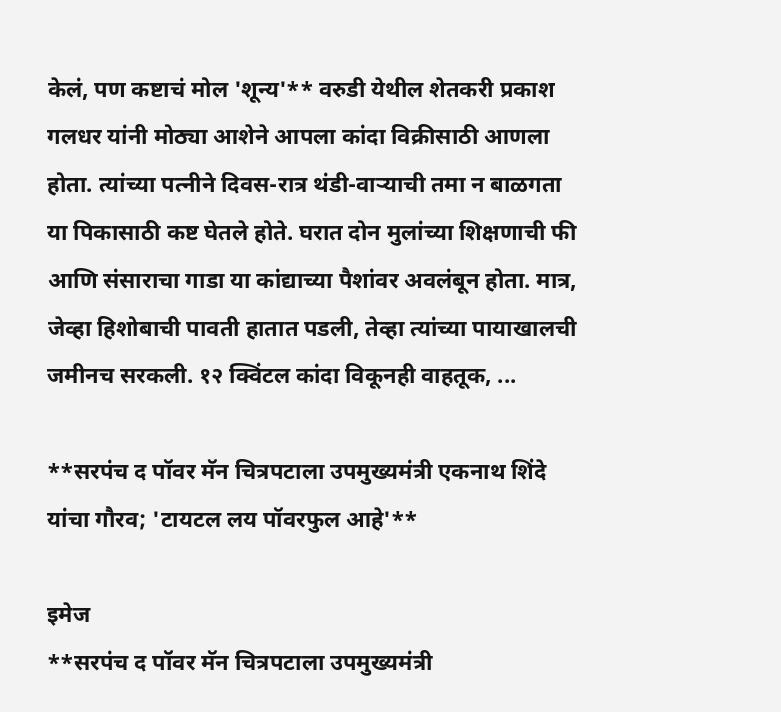केलं, पण कष्टाचं मोल 'शून्य'** वरुडी येथील शेतकरी प्रकाश गलधर यांनी मोठ्या आशेने आपला कांदा विक्रीसाठी आणला होता. त्यांच्या पत्नीने दिवस-रात्र थंडी-वाऱ्याची तमा न बाळगता या पिकासाठी कष्ट घेतले होते. घरात दोन मुलांच्या शिक्षणाची फी आणि संसाराचा गाडा या कांद्याच्या पैशांवर अवलंबून होता. मात्र, जेव्हा हिशोबाची पावती हातात पडली, तेव्हा त्यांच्या पायाखालची जमीनच सरकली. १२ क्विंटल कांदा विकूनही वाहतूक, ...

**सरपंच द पॉवर मॅन चित्रपटाला उपमुख्यमंत्री एकनाथ शिंदे यांचा गौरव; 'टायटल लय पॉवरफुल आहे'**

इमेज
**सरपंच द पॉवर मॅन चित्रपटाला उपमुख्यमंत्री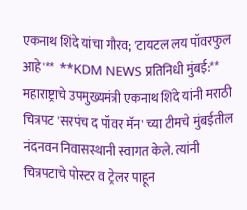एकनाथ शिंदे यांचा गौरव; 'टायटल लय पॉवरफुल आहे'**  **KDM NEWS प्रतिनिधी मुंबई:** महाराष्ट्राचे उपमुख्यमंत्री एकनाथ शिंदे यांनी मराठी चित्रपट 'सरपंच द पॉवर मॅन' च्या टीमचे मुंबईतील नंदनवन निवासस्थानी स्वागत केले. त्यांनी चित्रपटाचे पोस्टर व ट्रेलर पाहून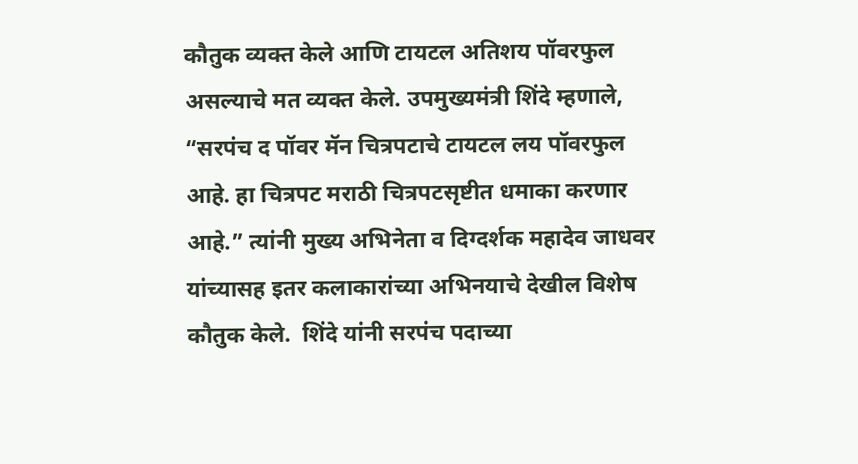कौतुक व्यक्त केले आणि टायटल अतिशय पॉवरफुल असल्याचे मत व्यक्त केले. उपमुख्यमंत्री शिंदे म्हणाले, “सरपंच द पॉवर मॅन चित्रपटाचे टायटल लय पॉवरफुल आहे. हा चित्रपट मराठी चित्रपटसृष्टीत धमाका करणार आहे.” त्यांनी मुख्य अभिनेता व दिग्दर्शक महादेव जाधवर यांच्यासह इतर कलाकारांच्या अभिनयाचे देखील विशेष कौतुक केले.  शिंदे यांनी सरपंच पदाच्या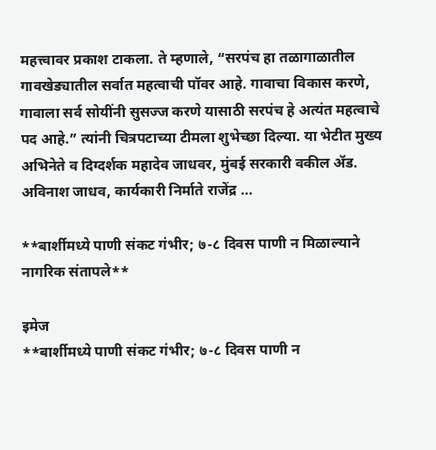महत्त्वावर प्रकाश टाकला. ते म्हणाले, “सरपंच हा तळागाळातील गावखेड्यातील सर्वात महत्वाची पॉवर आहे. गावाचा विकास करणे, गावाला सर्व सोयींनी सुसज्ज करणे यासाठी सरपंच हे अत्यंत महत्वाचे पद आहे.” त्यांनी चित्रपटाच्या टीमला शुभेच्छा दिल्या. या भेटीत मुख्य अभिनेते व दिग्दर्शक महादेव जाधवर, मुंबई सरकारी वकील ॲड. अविनाश जाधव, कार्यकारी निर्माते राजेंद्र ...

**बार्शीमध्ये पाणी संकट गंभीर; ७-८ दिवस पाणी न मिळाल्याने नागरिक संतापले**

इमेज
**बार्शीमध्ये पाणी संकट गंभीर; ७-८ दिवस पाणी न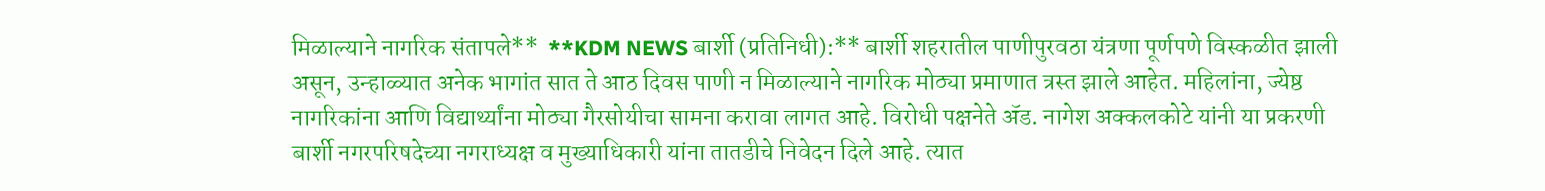मिळाल्याने नागरिक संतापले**  **KDM NEWS बार्शी (प्रतिनिधी):** बार्शी शहरातील पाणीपुरवठा यंत्रणा पूर्णपणे विस्कळीत झाली असून, उन्हाळ्यात अनेक भागांत सात ते आठ दिवस पाणी न मिळाल्याने नागरिक मोठ्या प्रमाणात त्रस्त झाले आहेत. महिलांना, ज्येष्ठ नागरिकांना आणि विद्यार्थ्यांना मोठ्या गैरसोयीचा सामना करावा लागत आहे. विरोधी पक्षनेते ॲड. नागेश अक्कलकोटे यांनी या प्रकरणी बार्शी नगरपरिषदेच्या नगराध्यक्ष व मुख्याधिकारी यांना तातडीचे निवेदन दिले आहे. त्यात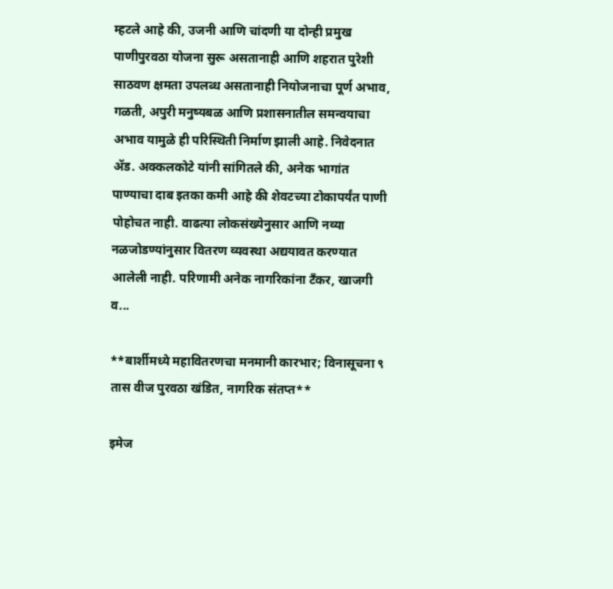म्हटले आहे की, उजनी आणि चांदणी या दोन्ही प्रमुख पाणीपुरवठा योजना सुरू असतानाही आणि शहरात पुरेशी साठवण क्षमता उपलब्ध असतानाही नियोजनाचा पूर्ण अभाव, गळती, अपुरी मनुष्यबळ आणि प्रशासनातील समन्वयाचा अभाव यामुळे ही परिस्थिती निर्माण झाली आहे. निवेदनात ॲड. अक्कलकोटे यांनी सांगितले की, अनेक भागांत पाण्याचा दाब इतका कमी आहे की शेवटच्या टोकापर्यंत पाणी पोहोचत नाही. वाढत्या लोकसंख्येनुसार आणि नव्या नळजोडण्यांनुसार वितरण व्यवस्था अद्ययावत करण्यात आलेली नाही. परिणामी अनेक नागरिकांना टँकर, खाजगी व...

**बार्शीमध्ये महावितरणचा मनमानी कारभार; विनासूचना ९ तास वीज पुरवठा खंडित, नागरिक संतप्त**

इमेज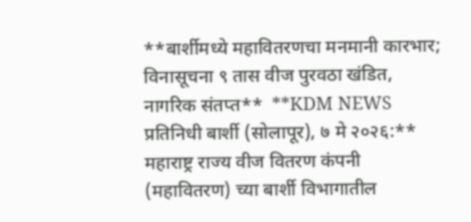**बार्शीमध्ये महावितरणचा मनमानी कारभार; विनासूचना ९ तास वीज पुरवठा खंडित, नागरिक संतप्त**  **KDM NEWS प्रतिनिधी बार्शी (सोलापूर), ७ मे २०२६:** महाराष्ट्र राज्य वीज वितरण कंपनी (महावितरण) च्या बार्शी विभागातील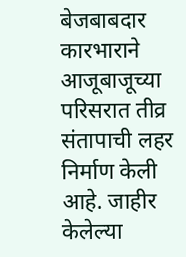बेजबाबदार कारभाराने आजूबाजूच्या परिसरात तीव्र संतापाची लहर निर्माण केली आहे. जाहीर केलेल्या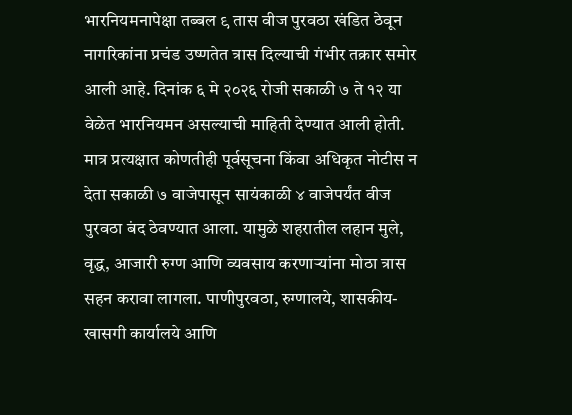भारनियमनापेक्षा तब्बल ९ तास वीज पुरवठा खंडित ठेवून नागरिकांना प्रचंड उष्णतेत त्रास दिल्याची गंभीर तक्रार समोर आली आहे. दिनांक ६ मे २०२६ रोजी सकाळी ७ ते १२ या वेळेत भारनियमन असल्याची माहिती देण्यात आली होती. मात्र प्रत्यक्षात कोणतीही पूर्वसूचना किंवा अधिकृत नोटीस न देता सकाळी ७ वाजेपासून सायंकाळी ४ वाजेपर्यंत वीज पुरवठा बंद ठेवण्यात आला. यामुळे शहरातील लहान मुले, वृद्ध, आजारी रुग्ण आणि व्यवसाय करणाऱ्यांना मोठा त्रास सहन करावा लागला. पाणीपुरवठा, रुग्णालये, शासकीय-खासगी कार्यालये आणि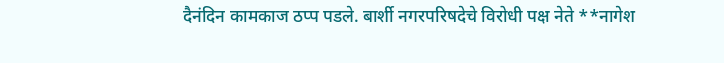दैनंदिन कामकाज ठप्प पडले. बार्शी नगरपरिषदेचे विरोधी पक्ष नेते **नागेश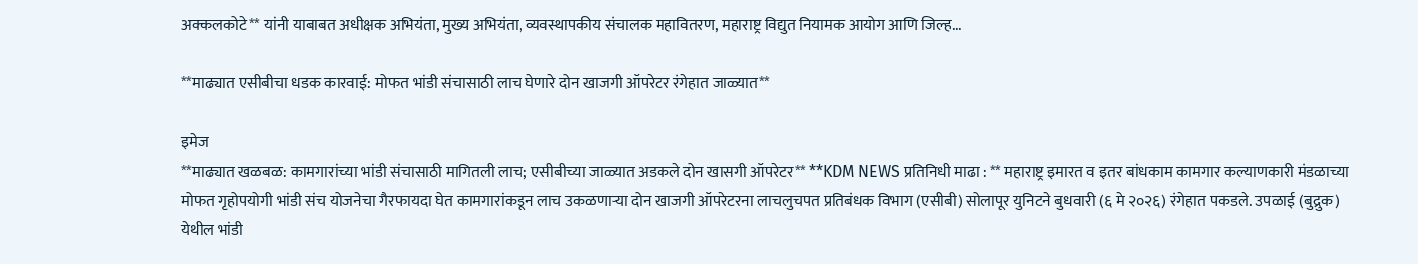अक्कलकोटे** यांनी याबाबत अधीक्षक अभियंता, मुख्य अभियंता, व्यवस्थापकीय संचालक महावितरण, महाराष्ट्र विद्युत नियामक आयोग आणि जिल्ह...

**माढ्यात एसीबीचा धडक कारवाई: मोफत भांडी संचासाठी लाच घेणारे दोन खाजगी ऑपरेटर रंगेहात जाळ्यात**

इमेज
**माढ्यात खळबळ: कामगारांच्या भांडी संचासाठी मागितली लाच; एसीबीच्या जाळ्यात अडकले दोन खासगी ऑपरेटर** **KDM NEWS प्रतिनिधी माढा : ** महाराष्ट्र इमारत व इतर बांधकाम कामगार कल्याणकारी मंडळाच्या मोफत गृहोपयोगी भांडी संच योजनेचा गैरफायदा घेत कामगारांकडून लाच उकळणाऱ्या दोन खाजगी ऑपरेटरना लाचलुचपत प्रतिबंधक विभाग (एसीबी) सोलापूर युनिटने बुधवारी (६ मे २०२६) रंगेहात पकडले. उपळाई (बुद्रुक) येथील भांडी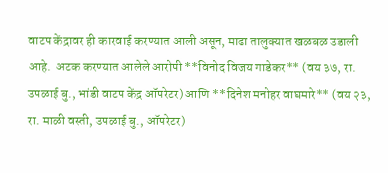वाटप केंद्रावर ही कारवाई करण्यात आली असून, माढा तालुक्यात खळबळ उडाली आहे.  अटक करण्यात आलेले आरोपी **विनोद विजय गाडेकर** (वय ३७, रा. उपळाई बु., भांडी वाटप केंद्र ऑपरेटर) आणि **दिनेश मनोहर वाघमारे** (वय २३, रा. माळी वस्ती, उपळाई बु., ऑपरेटर)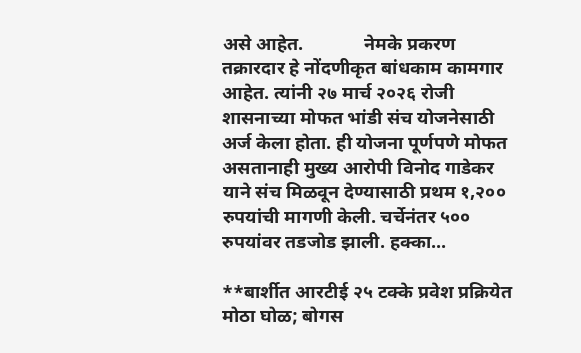असे आहेत.             नेमके प्रकरण तक्रारदार हे नोंदणीकृत बांधकाम कामगार आहेत. त्यांनी २७ मार्च २०२६ रोजी शासनाच्या मोफत भांडी संच योजनेसाठी अर्ज केला होता. ही योजना पूर्णपणे मोफत असतानाही मुख्य आरोपी विनोद गाडेकर याने संच मिळवून देण्यासाठी प्रथम १,२०० रुपयांची मागणी केली. चर्चेनंतर ५०० रुपयांवर तडजोड झाली. हक्का...

**बार्शीत आरटीई २५ टक्के प्रवेश प्रक्रियेत मोठा घोळ; बोगस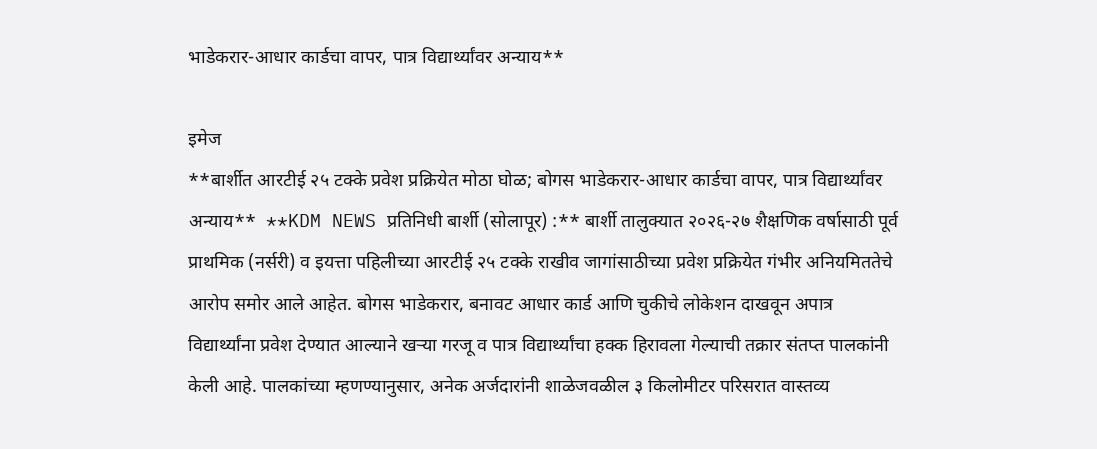भाडेकरार-आधार कार्डचा वापर, पात्र विद्यार्थ्यांवर अन्याय**

इमेज
**बार्शीत आरटीई २५ टक्के प्रवेश प्रक्रियेत मोठा घोळ; बोगस भाडेकरार-आधार कार्डचा वापर, पात्र विद्यार्थ्यांवर अन्याय**  **KDM NEWS प्रतिनिधी बार्शी (सोलापूर) :** बार्शी तालुक्यात २०२६-२७ शैक्षणिक वर्षासाठी पूर्व प्राथमिक (नर्सरी) व इयत्ता पहिलीच्या आरटीई २५ टक्के राखीव जागांसाठीच्या प्रवेश प्रक्रियेत गंभीर अनियमिततेचे आरोप समोर आले आहेत. बोगस भाडेकरार, बनावट आधार कार्ड आणि चुकीचे लोकेशन दाखवून अपात्र विद्यार्थ्यांना प्रवेश देण्यात आल्याने खऱ्या गरजू व पात्र विद्यार्थ्यांचा हक्क हिरावला गेल्याची तक्रार संतप्त पालकांनी केली आहे. पालकांच्या म्हणण्यानुसार, अनेक अर्जदारांनी शाळेजवळील ३ किलोमीटर परिसरात वास्तव्य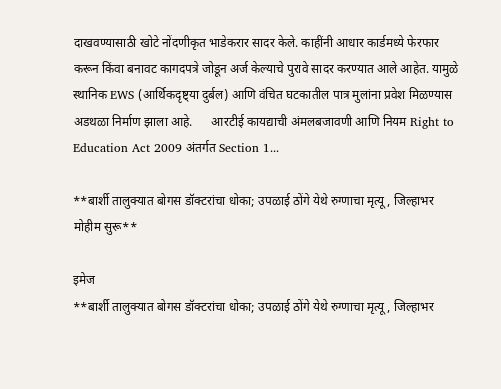दाखवण्यासाठी खोटे नोंदणीकृत भाडेकरार सादर केले. काहींनी आधार कार्डमध्ये फेरफार करून किंवा बनावट कागदपत्रे जोडून अर्ज केल्याचे पुरावे सादर करण्यात आले आहेत. यामुळे स्थानिक EWS (आर्थिकदृष्ट्या दुर्बल) आणि वंचित घटकातील पात्र मुलांना प्रवेश मिळण्यास अडथळा निर्माण झाला आहे.      आरटीई कायद्याची अंमलबजावणी आणि नियम Right to Education Act 2009 अंतर्गत Section 1...

**बार्शी तालुक्यात बोगस डॉक्टरांचा धोका; उपळाई ठोंगे येथे रुग्णाचा मृत्यू, जिल्हाभर मोहीम सुरू**

इमेज
**बार्शी तालुक्यात बोगस डॉक्टरांचा धोका; उपळाई ठोंगे येथे रुग्णाचा मृत्यू, जिल्हाभर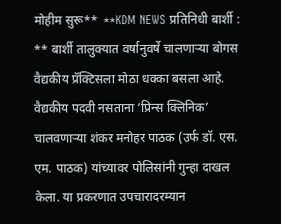मोहीम सुरू**  **KDM NEWS प्रतिनिधी बार्शी : ** बार्शी तालुक्यात वर्षानुवर्षे चालणाऱ्या बोगस वैद्यकीय प्रॅक्टिसला मोठा धक्का बसला आहे. वैद्यकीय पदवी नसताना ‘प्रिन्स क्लिनिक’ चालवणाऱ्या शंकर मनोहर पाठक (उर्फ डॉ. एस. एम. पाठक) यांच्यावर पोलिसांनी गुन्हा दाखल केला. या प्रकरणात उपचारादरम्यान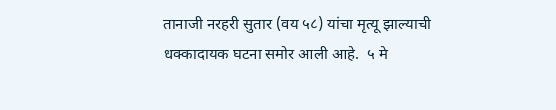तानाजी नरहरी सुतार (वय ५८) यांचा मृत्यू झाल्याची धक्कादायक घटना समोर आली आहे.  ५ मे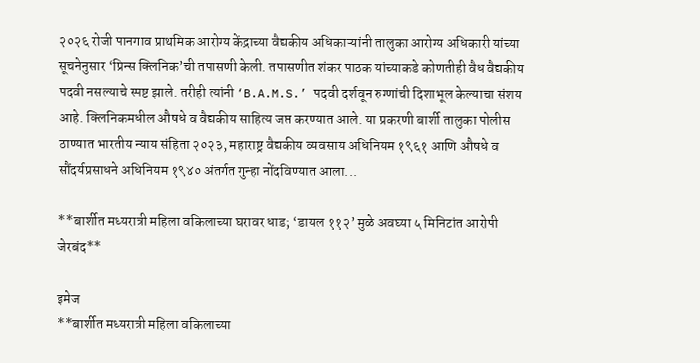२०२६ रोजी पानगाव प्राथमिक आरोग्य केंद्राच्या वैद्यकीय अधिकाऱ्यांनी तालुका आरोग्य अधिकारी यांच्या सूचनेनुसार ‘प्रिन्स क्लिनिक’ची तपासणी केली. तपासणीत शंकर पाठक यांच्याकडे कोणतीही वैध वैद्यकीय पदवी नसल्याचे स्पष्ट झाले. तरीही त्यांनी ‘B.A.M.S.’ पदवी दर्शवून रुग्णांची दिशाभूल केल्याचा संशय आहे. क्लिनिकमधील औषधे व वैद्यकीय साहित्य जप्त करण्यात आले. या प्रकरणी बार्शी तालुका पोलीस ठाण्यात भारतीय न्याय संहिता २०२३, महाराष्ट्र वैद्यकीय व्यवसाय अधिनियम १९६१ आणि औषधे व सौंदर्यप्रसाधने अधिनियम १९४० अंतर्गत गुन्हा नोंदविण्यात आला...

**बार्शीत मध्यरात्री महिला वकिलाच्या घरावर धाड; ‘डायल ११२’ मुळे अवघ्या ५ मिनिटांत आरोपी जेरबंद**

इमेज
**बार्शीत मध्यरात्री महिला वकिलाच्या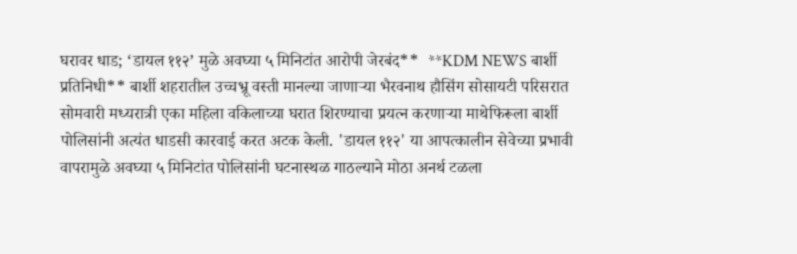घरावर धाड; ‘डायल ११२’ मुळे अवघ्या ५ मिनिटांत आरोपी जेरबंद**  **KDM NEWS बार्शी प्रतिनिधी** बार्शी शहरातील उच्चभ्रू वस्ती मानल्या जाणाऱ्या भैरवनाथ हौसिंग सोसायटी परिसरात सोमवारी मध्यरात्री एका महिला वकिलाच्या घरात शिरण्याचा प्रयत्न करणाऱ्या माथेफिरूला बार्शी पोलिसांनी अत्यंत धाडसी कारवाई करत अटक केली. 'डायल ११२' या आपत्कालीन सेवेच्या प्रभावी वापरामुळे अवघ्या ५ मिनिटांत पोलिसांनी घटनास्थळ गाठल्याने मोठा अनर्थ टळला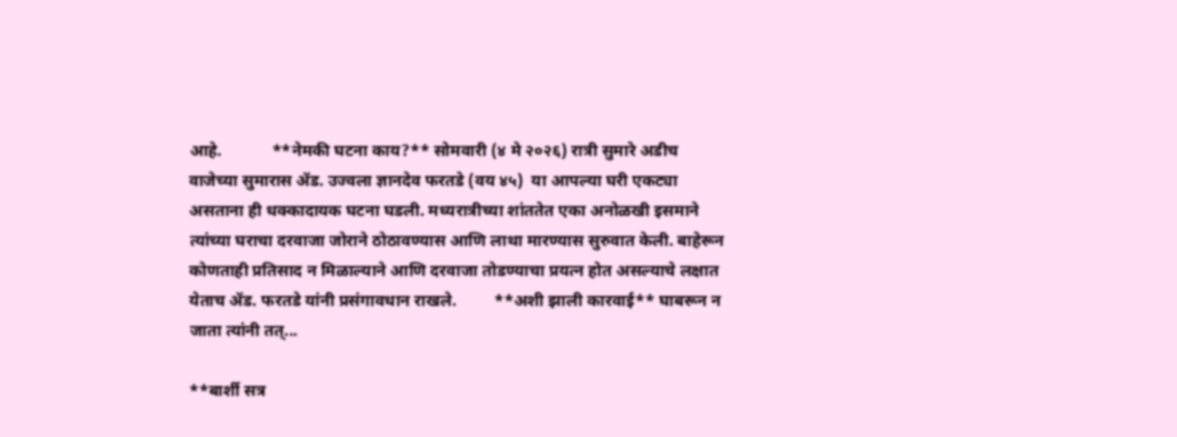आहे.            **नेमकी घटना काय?** सोमवारी (४ मे २०२६) रात्री सुमारे अडीच वाजेच्या सुमारास ॲड. उज्वला ज्ञानदेव फरतडे (वय ४५)  या आपल्या घरी एकट्या असताना ही धक्कादायक घटना घडली. मध्यरात्रीच्या शांततेत एका अनोळखी इसमाने त्यांच्या घराचा दरवाजा जोराने ठोठावण्यास आणि लाथा मारण्यास सुरुवात केली. बाहेरून कोणताही प्रतिसाद न मिळाल्याने आणि दरवाजा तोडण्याचा प्रयत्न होत असल्याचे लक्षात येताच ॲड. फरतडे यांनी प्रसंगावधान राखले.         **अशी झाली कारवाई** घाबरून न जाता त्यांनी तत्...

**बार्शी सत्र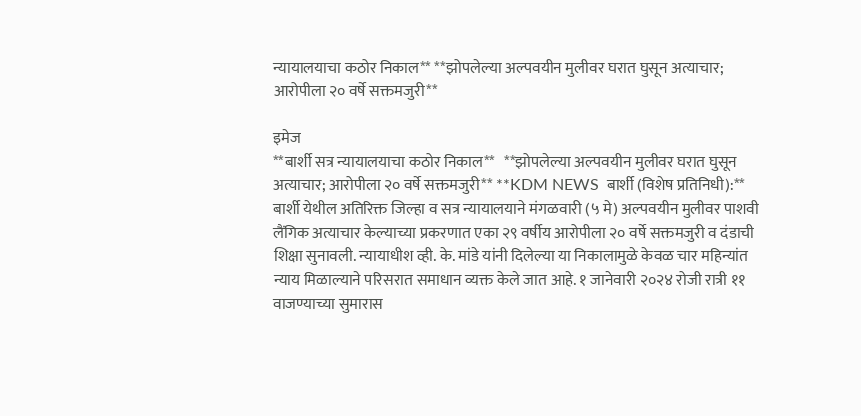न्यायालयाचा कठोर निकाल** **झोपलेल्या अल्पवयीन मुलीवर घरात घुसून अत्याचार; आरोपीला २० वर्षे सक्तमजुरी**

इमेज
**बार्शी सत्र न्यायालयाचा कठोर निकाल**   **झोपलेल्या अल्पवयीन मुलीवर घरात घुसून अत्याचार; आरोपीला २० वर्षे सक्तमजुरी** **KDM NEWS  बार्शी (विशेष प्रतिनिधी):** बार्शी येथील अतिरिक्त जिल्हा व सत्र न्यायालयाने मंगळवारी (५ मे) अल्पवयीन मुलीवर पाशवी लैंगिक अत्याचार केल्याच्या प्रकरणात एका २९ वर्षीय आरोपीला २० वर्षे सक्तमजुरी व दंडाची शिक्षा सुनावली. न्यायाधीश व्ही. के. मांडे यांनी दिलेल्या या निकालामुळे केवळ चार महिन्यांत न्याय मिळाल्याने परिसरात समाधान व्यक्त केले जात आहे. १ जानेवारी २०२४ रोजी रात्री ११ वाजण्याच्या सुमारास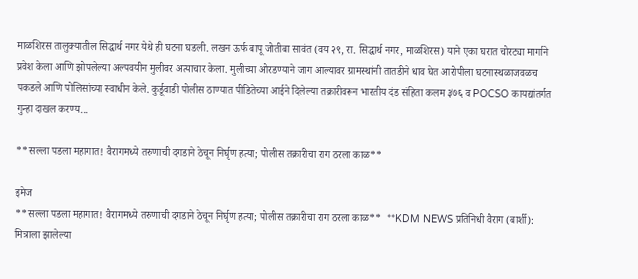माळशिरस तालुक्यातील सिद्धार्थ नगर येथे ही घटना घडली. लखन ऊर्फ बापू जोतीबा सावंत (वय २९, रा. सिद्धार्थ नगर, माळशिरस) याने एका घरात चोरट्या मार्गाने प्रवेश केला आणि झोपलेल्या अल्पवयीन मुलीवर अत्याचार केला. मुलीच्या ओरडण्याने जाग आल्यावर ग्रामस्थांनी तातडीने धाव घेत आरोपीला घटनास्थळाजवळच पकडले आणि पोलिसांच्या स्वाधीन केले. कुर्डूवाडी पोलीस ठाण्यात पीडितेच्या आईने दिलेल्या तक्रारीवरून भारतीय दंड संहिता कलम ३७६ व POCSO कायद्यांतर्गत गुन्हा दाखल करण्य...

**सल्ला पडला महागात! वैरागमध्ये तरुणाची दगडाने ठेचून निर्घृण हत्या; पोलीस तक्रारीचा राग ठरला काळ**

इमेज
**सल्ला पडला महागात! वैरागमध्ये तरुणाची दगडाने ठेचून निर्घृण हत्या; पोलीस तक्रारीचा राग ठरला काळ**  **KDM NEWS प्रतिनिधी वैराग (बार्शी): मित्राला झालेल्या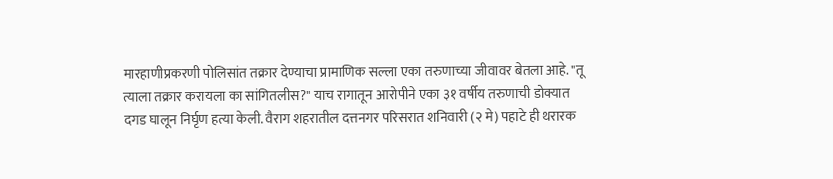मारहाणीप्रकरणी पोलिसांत तक्रार देण्याचा प्रामाणिक सल्ला एका तरुणाच्या जीवावर बेतला आहे. "तू त्याला तक्रार करायला का सांगितलीस?" याच रागातून आरोपीने एका ३१ वर्षीय तरुणाची डोक्यात दगड घालून निर्घृण हत्या केली. वैराग शहरातील दत्तनगर परिसरात शनिवारी (२ मे) पहाटे ही थरारक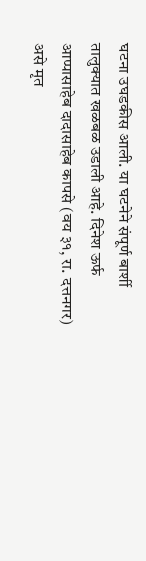घटना उघडकीस आली. या घटनेने संपूर्ण बार्शी तालुक्यात खळबळ उडाली आहे. दिनेश ऊर्फ आप्पासाहेब दादासाहेब कापसे (वय ३१, रा. दत्तनगर) असे मृत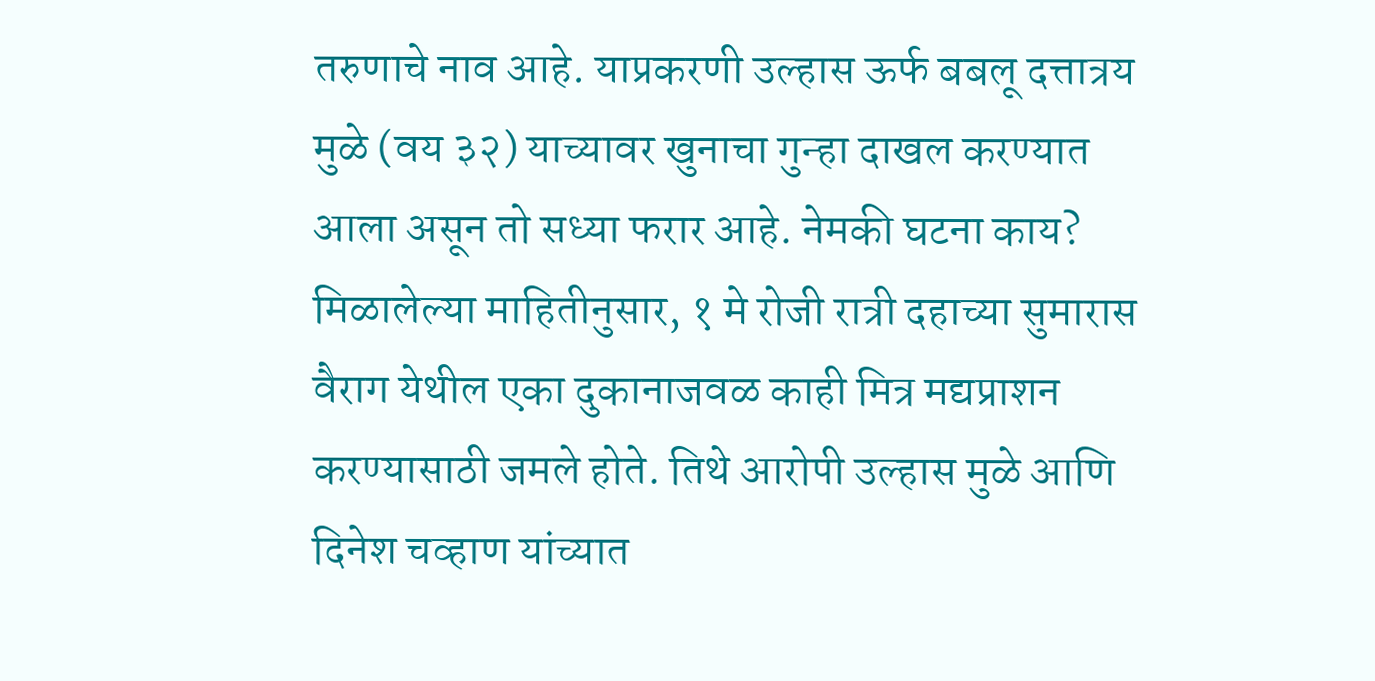तरुणाचे नाव आहे. याप्रकरणी उल्हास ऊर्फ बबलू दत्तात्रय मुळे (वय ३२) याच्यावर खुनाचा गुन्हा दाखल करण्यात आला असून तो सध्या फरार आहे. नेमकी घटना काय? मिळालेल्या माहितीनुसार, १ मे रोजी रात्री दहाच्या सुमारास वैराग येथील एका दुकानाजवळ काही मित्र मद्यप्राशन करण्यासाठी जमले होते. तिथे आरोपी उल्हास मुळे आणि दिनेश चव्हाण यांच्यात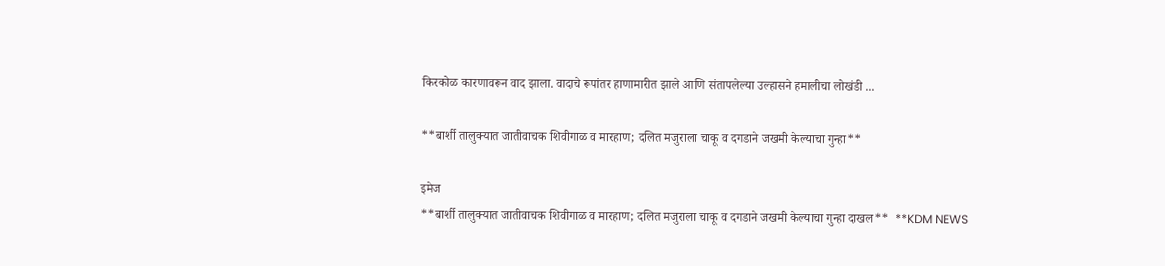किरकोळ कारणावरून वाद झाला. वादाचे रूपांतर हाणामारीत झाले आणि संतापलेल्या उल्हासने हमालीचा लोखंडी ...

**बार्शी तालुक्यात जातीवाचक शिवीगाळ व मारहाण; दलित मजुराला चाकू व दगडाने जखमी केल्याचा गुन्हा**

इमेज
**बार्शी तालुक्यात जातीवाचक शिवीगाळ व मारहाण; दलित मजुराला चाकू व दगडाने जखमी केल्याचा गुन्हा दाखल**  **KDM NEWS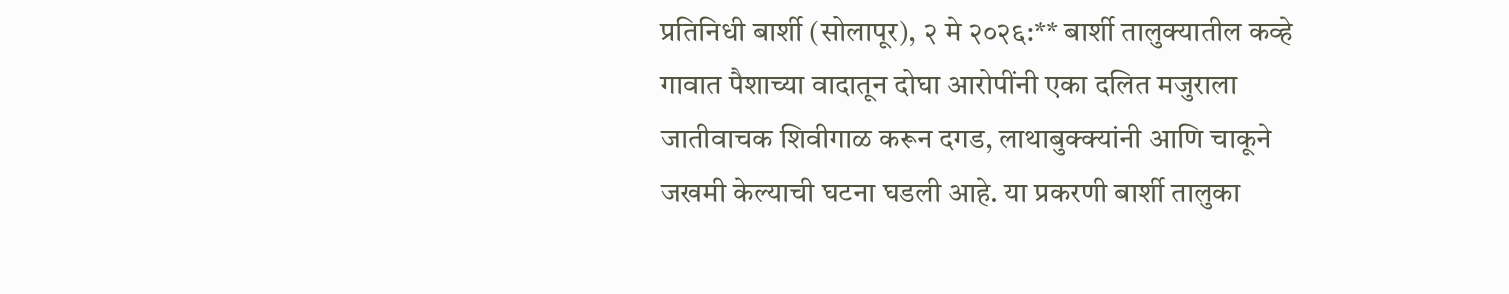प्रतिनिधी बार्शी (सोलापूर), २ मे २०२६:** बार्शी तालुक्यातील कव्हे गावात पैशाच्या वादातून दोघा आरोपींनी एका दलित मजुराला जातीवाचक शिवीगाळ करून दगड, लाथाबुक्क्यांनी आणि चाकूने जखमी केल्याची घटना घडली आहे. या प्रकरणी बार्शी तालुका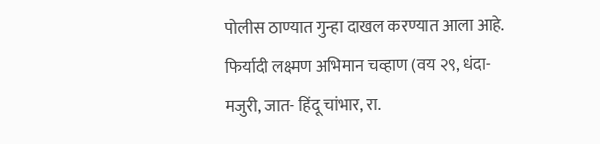पोलीस ठाण्यात गुन्हा दाखल करण्यात आला आहे. फिर्यादी लक्ष्मण अभिमान चव्हाण (वय २९, धंदा- मजुरी, जात- हिंदू चांभार, रा.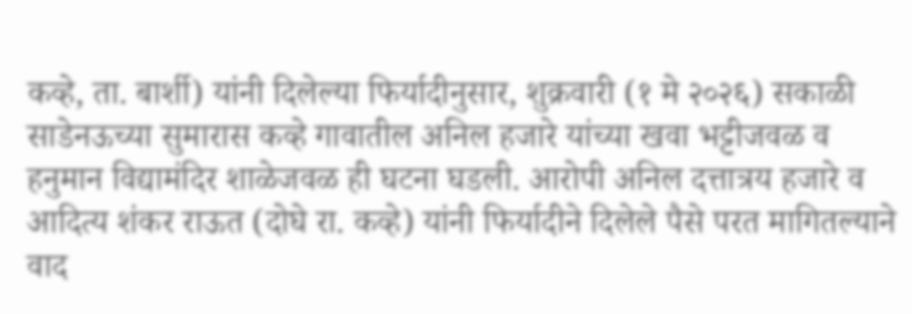कव्हे, ता. बार्शी) यांनी दिलेल्या फिर्यादीनुसार, शुक्रवारी (१ मे २०२६) सकाळी साडेनऊच्या सुमारास कव्हे गावातील अनिल हजारे यांच्या खवा भट्टीजवळ व हनुमान विद्यामंदिर शाळेजवळ ही घटना घडली. आरोपी अनिल दत्तात्रय हजारे व आदित्य शंकर राऊत (दोघे रा. कव्हे) यांनी फिर्यादीने दिलेले पैसे परत मागितल्याने वाद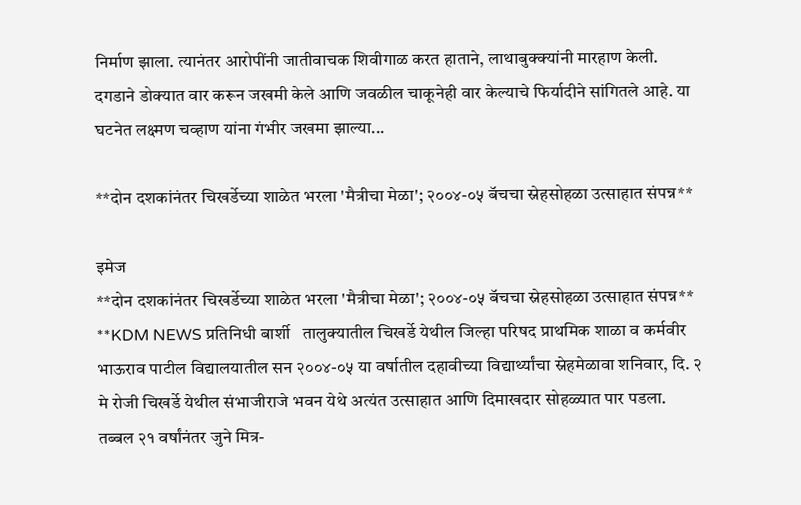निर्माण झाला. त्यानंतर आरोपींनी जातीवाचक शिवीगाळ करत हाताने, लाथाबुक्क्यांनी मारहाण केली. दगडाने डोक्यात वार करून जखमी केले आणि जवळील चाकूनेही वार केल्याचे फिर्यादीने सांगितले आहे. या घटनेत लक्ष्मण चव्हाण यांना गंभीर जखमा झाल्या...

**दोन दशकांनंतर चिखर्डेच्या शाळेत भरला 'मैत्रीचा मेळा'; २००४-०५ बॅचचा स्नेहसोहळा उत्साहात संपन्न**

इमेज
**दोन दशकांनंतर चिखर्डेच्या शाळेत भरला 'मैत्रीचा मेळा'; २००४-०५ बॅचचा स्नेहसोहळा उत्साहात संपन्न**  **KDM NEWS प्रतिनिधी बार्शी   तालुक्यातील चिखर्डे येथील जिल्हा परिषद प्राथमिक शाळा व कर्मवीर भाऊराव पाटील विद्यालयातील सन २००४-०५ या वर्षातील दहावीच्या विद्यार्थ्यांचा स्नेहमेळावा शनिवार, दि. २ मे रोजी चिखर्डे येथील संभाजीराजे भवन येथे अत्यंत उत्साहात आणि दिमाखदार सोहळ्यात पार पडला. तब्बल २१ वर्षांनंतर जुने मित्र-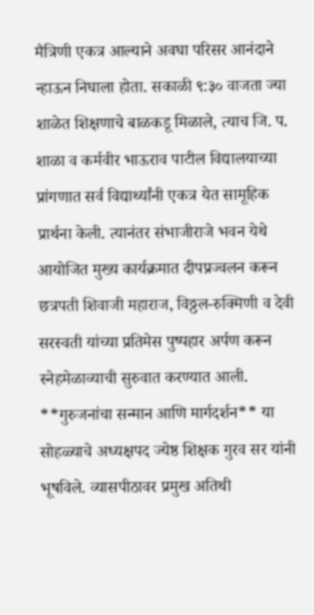मैत्रिणी एकत्र आल्याने अवघा परिसर आनंदाने न्हाऊन निघाला होता. सकाळी ९:३० वाजता ज्या शाळेत शिक्षणाचे बाळकडू मिळाले, त्याच जि. प. शाळा व कर्मवीर भाऊराव पाटील विद्यालयाच्या प्रांगणात सर्व विद्यार्थ्यांनी एकत्र येत सामूहिक प्रार्थना केली. त्यानंतर संभाजीराजे भवन येथे आयोजित मुख्य कार्यक्रमात दीपप्रज्वलन करून छत्रपती शिवाजी महाराज, विठ्ठल-रुक्मिणी व देवी सरस्वती यांच्या प्रतिमेस पुष्पहार अर्पण करून स्नेहमेळाव्याची सुरुवात करण्यात आली. **गुरुजनांचा सन्मान आणि मार्गदर्शन** या सोहळ्याचे अध्यक्षपद ज्येष्ठ शिक्षक गुरव सर यांनी भूषविले. व्यासपीठावर प्रमुख अतिथी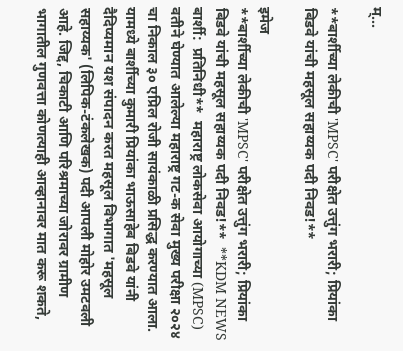म्...

**बार्शीच्या लेकीची 'MPSC' परीक्षेत उत्तुंग भरारी; प्रियांका बिडवे यांची महसूल सहाय्यक पदी निवड!**

इमेज
**बार्शीच्या लेकीची 'MPSC' परीक्षेत उत्तुंग भरारी; प्रियांका बिडवे यांची महसूल सहाय्यक पदी निवड!**  **KDM NEWS बार्शी:  प्रतिनिधी**  महाराष्ट्र लोकसेवा आयोगाच्या (MPSC) वतीने घेण्यात आलेल्या महाराष्ट्र गट-क सेवा मुख्य परीक्षा २०२४ चा निकाल ३० एप्रिल रोजी सायंकाळी प्रसिद्ध करण्यात आला. यामध्ये बार्शीच्या कुमारी प्रियांका भाऊसाहेब बिडवे यांनी दैदिप्यमान यश संपादन करत महसूल विभागात 'महसूल सहाय्यक' (लिपिक-टंकलेखक) पदी आपली मोहोर उमटवली आहे. जिद्द, चिकाटी आणि परिश्रमाच्या जोरावर ग्रामीण भागातील गुणवत्ता कोणत्याही आव्हानावर मात करू शकते,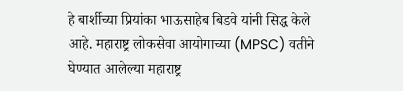हे बार्शीच्या प्रियांका भाऊसाहेब बिडवे यांनी सिद्ध केले आहे. महाराष्ट्र लोकसेवा आयोगाच्या (MPSC) वतीने घेण्यात आलेल्या महाराष्ट्र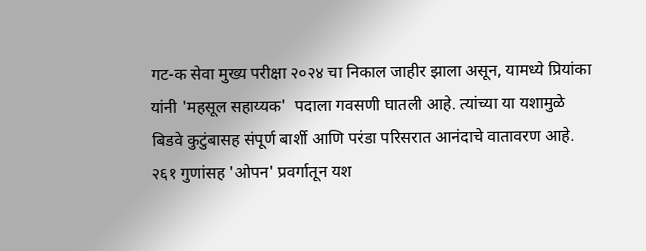गट-क सेवा मुख्य परीक्षा २०२४ चा निकाल जाहीर झाला असून, यामध्ये प्रियांका यांनी 'महसूल सहाय्यक'  पदाला गवसणी घातली आहे. त्यांच्या या यशामुळे बिडवे कुटुंबासह संपूर्ण बार्शी आणि परंडा परिसरात आनंदाचे वातावरण आहे. २६१ गुणांसह 'ओपन' प्रवर्गातून यश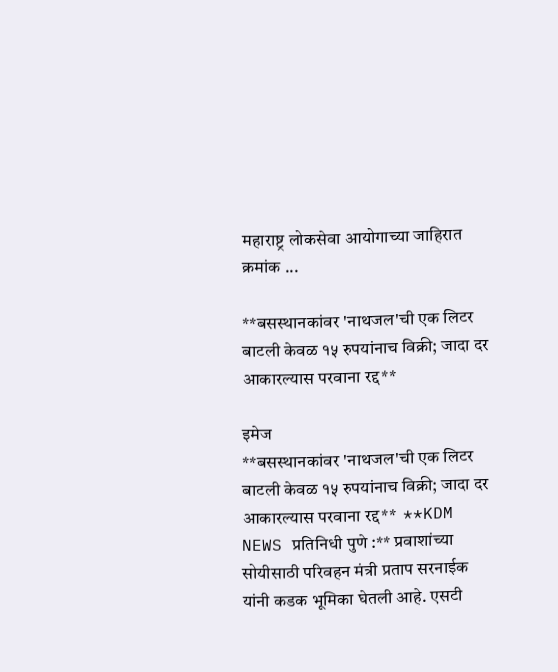महाराष्ट्र लोकसेवा आयोगाच्या जाहिरात क्रमांक ...

**बसस्थानकांवर 'नाथजल'ची एक लिटर बाटली केवळ १५ रुपयांनाच विक्री; जादा दर आकारल्यास परवाना रद्द**

इमेज
**बसस्थानकांवर 'नाथजल'ची एक लिटर बाटली केवळ १५ रुपयांनाच विक्री; जादा दर आकारल्यास परवाना रद्द**  **KDM NEWS प्रतिनिधी पुणे :** प्रवाशांच्या सोयीसाठी परिवहन मंत्री प्रताप सरनाईक यांनी कडक भूमिका घेतली आहे. एसटी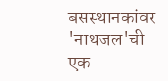बसस्थानकांवर 'नाथजल'ची एक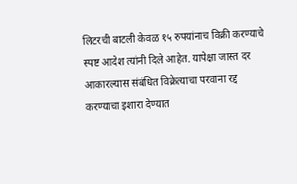लिटरची बाटली केवळ १५ रुपयांनाच विक्री करण्याचे स्पष्ट आदेश त्यांनी दिले आहेत. यापेक्षा जास्त दर आकारल्यास संबंधित विक्रेत्याचा परवाना रद्द करण्याचा इशारा देण्यात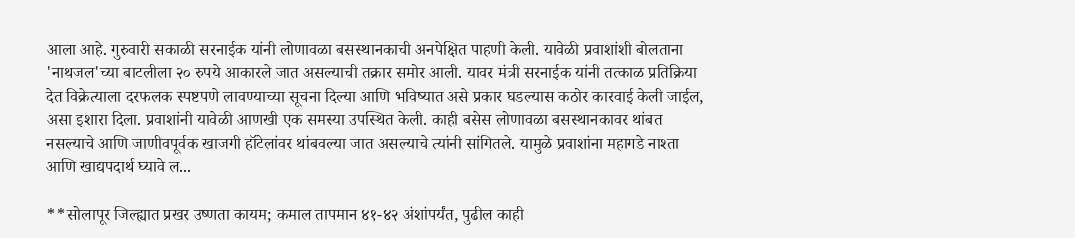आला आहे. गुरुवारी सकाळी सरनाईक यांनी लोणावळा बसस्थानकाची अनपेक्षित पाहणी केली. यावेळी प्रवाशांशी बोलताना 'नाथजल'च्या बाटलीला २० रुपये आकारले जात असल्याची तक्रार समोर आली. यावर मंत्री सरनाईक यांनी तत्काळ प्रतिक्रिया देत विक्रेत्याला दरफलक स्पष्टपणे लावण्याच्या सूचना दिल्या आणि भविष्यात असे प्रकार घडल्यास कठोर कारवाई केली जाईल, असा इशारा दिला. प्रवाशांनी यावेळी आणखी एक समस्या उपस्थित केली. काही बसेस लोणावळा बसस्थानकावर थांबत नसल्याचे आणि जाणीवपूर्वक खाजगी हॉटेलांवर थांबवल्या जात असल्याचे त्यांनी सांगितले. यामुळे प्रवाशांना महागडे नाश्ता आणि खाद्यपदार्थ घ्यावे ल...

**सोलापूर जिल्ह्यात प्रखर उष्णता कायम; कमाल तापमान ४१-४२ अंशांपर्यंत, पुढील काही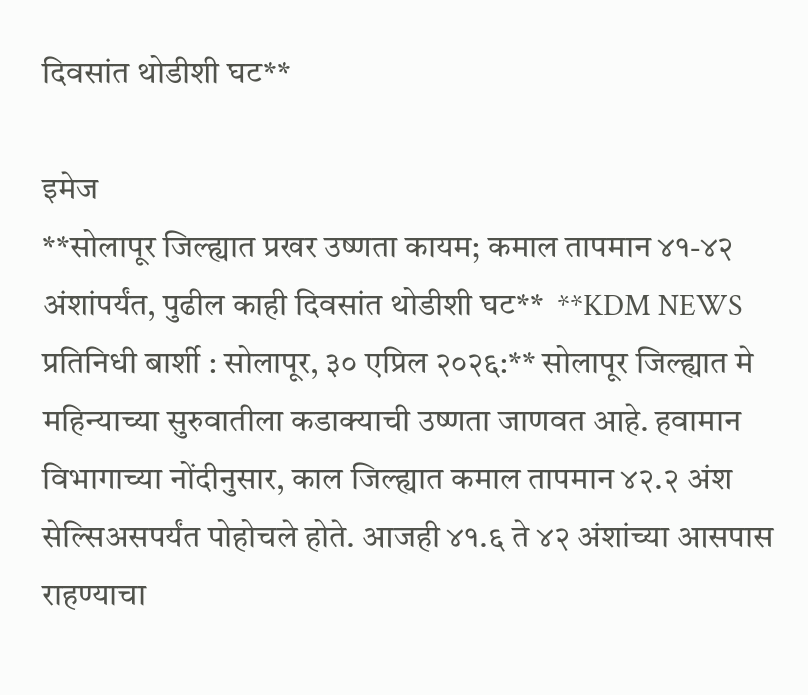दिवसांत थोडीशी घट**

इमेज
**सोलापूर जिल्ह्यात प्रखर उष्णता कायम; कमाल तापमान ४१-४२ अंशांपर्यंत, पुढील काही दिवसांत थोडीशी घट**  **KDM NEWS प्रतिनिधी बार्शी : सोलापूर, ३० एप्रिल २०२६:** सोलापूर जिल्ह्यात मे महिन्याच्या सुरुवातीला कडाक्याची उष्णता जाणवत आहे. हवामान विभागाच्या नोंदीनुसार, काल जिल्ह्यात कमाल तापमान ४२.२ अंश सेल्सिअसपर्यंत पोहोचले होते. आजही ४१.६ ते ४२ अंशांच्या आसपास राहण्याचा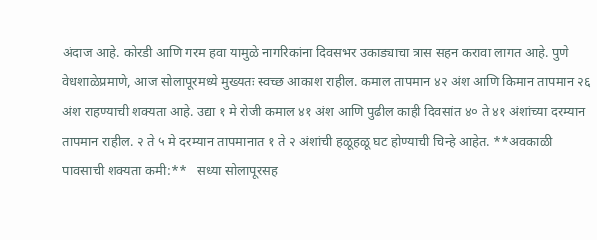अंदाज आहे. कोरडी आणि गरम हवा यामुळे नागरिकांना दिवसभर उकाड्याचा त्रास सहन करावा लागत आहे. पुणे वेधशाळेप्रमाणे, आज सोलापूरमध्ये मुख्यतः स्वच्छ आकाश राहील. कमाल तापमान ४२ अंश आणि किमान तापमान २६ अंश राहण्याची शक्यता आहे. उद्या १ मे रोजी कमाल ४१ अंश आणि पुढील काही दिवसांत ४० ते ४१ अंशांच्या दरम्यान तापमान राहील. २ ते ५ मे दरम्यान तापमानात १ ते २ अंशांची हळूहळू घट होण्याची चिन्हे आहेत. **अवकाळी पावसाची शक्यता कमी:**   सध्या सोलापूरसह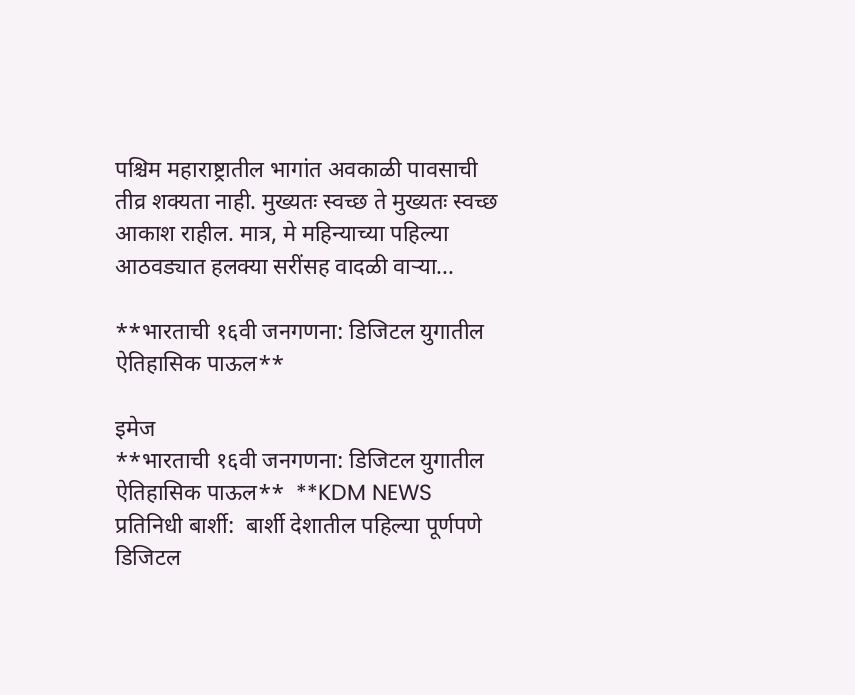पश्चिम महाराष्ट्रातील भागांत अवकाळी पावसाची तीव्र शक्यता नाही. मुख्यतः स्वच्छ ते मुख्यतः स्वच्छ आकाश राहील. मात्र, मे महिन्याच्या पहिल्या आठवड्यात हलक्या सरींसह वादळी वाऱ्या...

**भारताची १६वी जनगणना: डिजिटल युगातील ऐतिहासिक पाऊल**

इमेज
**भारताची १६वी जनगणना: डिजिटल युगातील ऐतिहासिक पाऊल**  **KDM NEWS प्रतिनिधी बार्शी:  बार्शी देशातील पहिल्या पूर्णपणे डिजिटल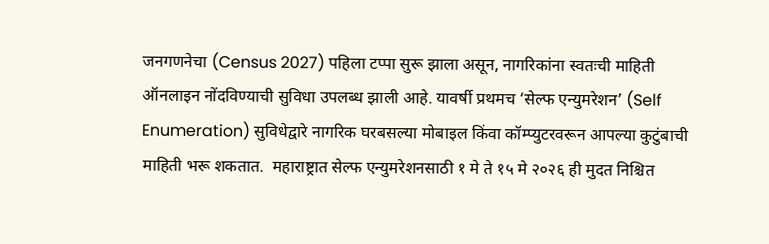जनगणनेचा (Census 2027) पहिला टप्पा सुरू झाला असून, नागरिकांना स्वतःची माहिती ऑनलाइन नोंदविण्याची सुविधा उपलब्ध झाली आहे. यावर्षी प्रथमच ‘सेल्फ एन्युमरेशन’ (Self Enumeration) सुविधेद्वारे नागरिक घरबसल्या मोबाइल किंवा कॉम्प्युटरवरून आपल्या कुटुंबाची माहिती भरू शकतात.  महाराष्ट्रात सेल्फ एन्युमरेशनसाठी १ मे ते १५ मे २०२६ ही मुदत निश्चित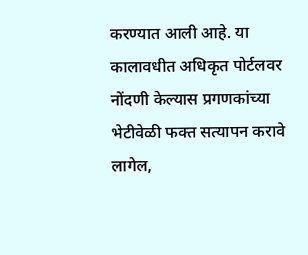करण्यात आली आहे. या कालावधीत अधिकृत पोर्टलवर नोंदणी केल्यास प्रगणकांच्या भेटीवेळी फक्त सत्यापन करावे लागेल,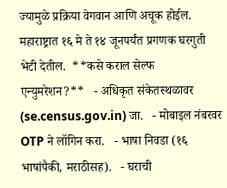ज्यामुळे प्रक्रिया वेगवान आणि अचूक होईल. महाराष्ट्रात १६ मे ते १४ जूनपर्यंत प्रगणक घरगुती भेटी देतील.  **कसे कराल सेल्फ एन्युमरेशन?**   - अधिकृत संकेतस्थळावर (se.census.gov.in) जा.   - मोबाइल नंबरवर OTP ने लॉगिन करा.   - भाषा निवडा (१६ भाषांपैकी, मराठीसह).   - घराची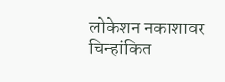लोकेशन नकाशावर चिन्हांकित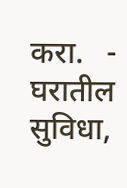करा.   - घरातील सुविधा,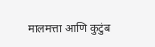मालमत्ता आणि कुटुंब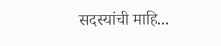सदस्यांची माहि...